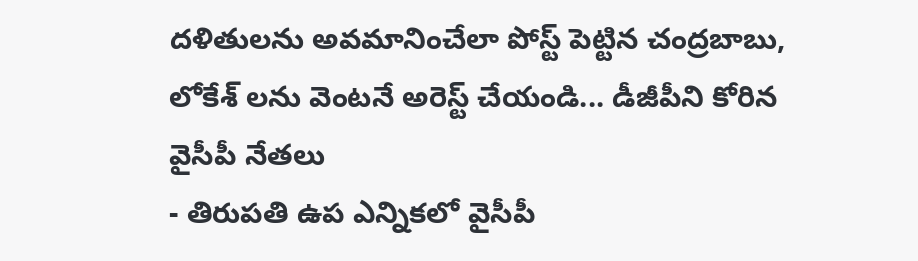దళితులను అవమానించేలా పోస్ట్ పెట్టిన చంద్రబాబు, లోకేశ్ లను వెంటనే అరెస్ట్ చేయండి... డీజీపీని కోరిన వైసీపీ నేతలు
- తిరుపతి ఉప ఎన్నికలో వైసీపీ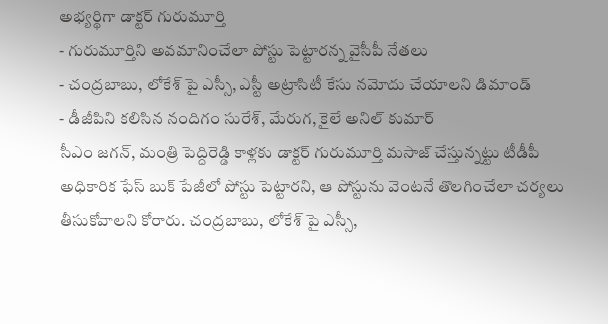అభ్యర్థిగా డాక్టర్ గురుమూర్తి
- గురుమూర్తిని అవమానించేలా పోస్టు పెట్టారన్న వైసీపీ నేతలు
- చంద్రబాబు, లోకేశ్ పై ఎస్సీ, ఎస్టీ అట్రాసిటీ కేసు నమోదు చేయాలని డిమాండ్
- డీజీపిని కలిసిన నందిగం సురేశ్, మేరుగ, కైలే అనిల్ కుమార్
సీఎం జగన్, మంత్రి పెద్దిరెడ్డి కాళ్లకు డాక్టర్ గురుమూర్తి మసాజ్ చేస్తున్నట్టు టీడీపీ అధికారిక ఫేస్ బుక్ పేజీలో పోస్టు పెట్టారని, ఆ పోస్టును వెంటనే తొలగించేలా చర్యలు తీసుకోవాలని కోరారు. చంద్రబాబు, లోకేశ్ పై ఎస్సీ,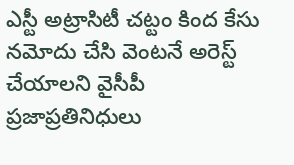ఎస్టీ అట్రాసిటీ చట్టం కింద కేసు నమోదు చేసి వెంటనే అరెస్ట్ చేయాలని వైసీపీ ప్రజాప్రతినిధులు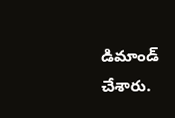డిమాండ్ చేశారు.